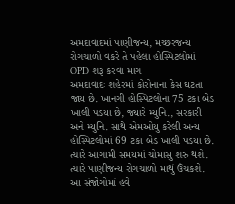અમદાવાદમાં પાણીજન્ય, મચ્છરજન્ય રોગચાળો વકરે તે પહેલા હોસ્પિટલોમાં OPD શરૂ કરવા માગ
અમદાવાદઃ શહેરમાં કોરોનાના કેસ ઘટતા જાય છે. ખાનગી હોસ્પિટલોના 75 ટકા બેડ ખાલી પડયા છે, જ્યારે મ્યુનિ., સરકારી અને મ્યુનિ. સાથે એમઓયુ કરેલી અન્ય હોસ્પિટલોમાં 69 ટકા બેડ ખાલી પડયા છે. ત્યારે આગામી સમયમાં ચોમાસુ શરુ થશે. ત્યારે પાણીજન્ય રોગચાળો માથું ઉંચકશે. આ સંજોગોમાં હવે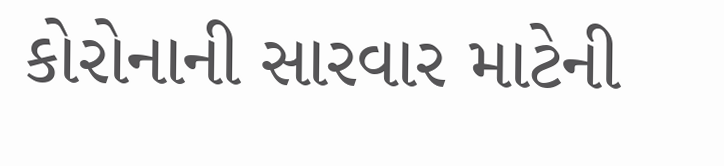કોરોનાની સારવાર માટેની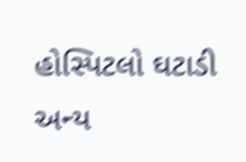હોસ્પિટલો ઘટાડી અન્ય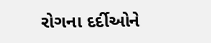રોગના દર્દીઓને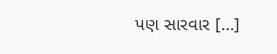પણ સારવાર […]